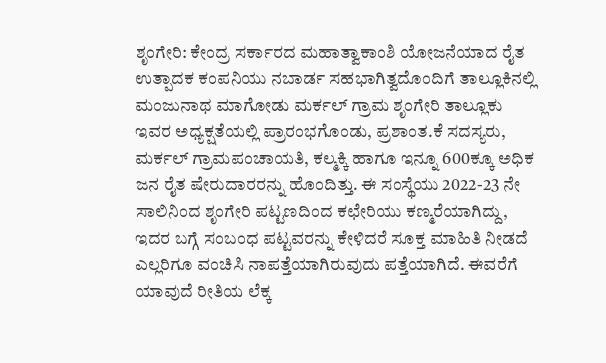ಶೃಂಗೇರಿ: ಕೇಂದ್ರ ಸರ್ಕಾರದ ಮಹಾತ್ವಾಕಾಂಶಿ ಯೋಜನೆಯಾದ ರೈತ ಉತ್ಪಾದಕ ಕಂಪನಿಯು ನಬಾರ್ಡ ಸಹಭಾಗಿತ್ವದೊಂದಿಗೆ ತಾಲ್ಲೂಕಿನಲ್ಲಿ ಮಂಜುನಾಥ ಮಾಗೋಡು ಮರ್ಕಲ್ ಗ್ರಾಮ ಶೃಂಗೇರಿ ತಾಲ್ಲೂಕು ಇವರ ಅಧ್ಯಕ್ಷತೆಯಲ್ಲಿ ಪ್ರಾರಂಭಗೊಂಡು, ಪ್ರಶಾಂತ.ಕೆ ಸದಸ್ಯರು, ಮರ್ಕಲ್ ಗ್ರಾಮಪಂಚಾಯತಿ, ಕಲ್ಮಕ್ಕಿ ಹಾಗೂ ಇನ್ನೂ 600ಕ್ಕೂ ಅಧಿಕ ಜನ ರೈತ ಷೇರುದಾರರನ್ನು ಹೊಂದಿತ್ತು. ಈ ಸಂಸ್ಥೆಯು 2022-23 ನೇ ಸಾಲಿನಿಂದ ಶೃಂಗೇರಿ ಪಟ್ಟಣದಿಂದ ಕಛೇರಿಯು ಕಣ್ಮರೆಯಾಗಿದ್ದು, ಇದರ ಬಗ್ಗೆ ಸಂಬಂಧ ಪಟ್ಟವರನ್ನು ಕೇಳಿದರೆ ಸೂಕ್ತ ಮಾಹಿತಿ ನೀಡದೆ ಎಲ್ಲರಿಗೂ ವಂಚಿಸಿ ನಾಪತ್ತೆಯಾಗಿರುವುದು ಪತ್ತೆಯಾಗಿದೆ. ಈವರೆಗೆ ಯಾವುದೆ ರೀತಿಯ ಲೆಕ್ಕ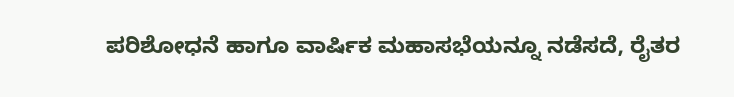ಪರಿಶೋಧನೆ ಹಾಗೂ ವಾರ್ಷಿಕ ಮಹಾಸಭೆಯನ್ನೂ ನಡೆಸದೆ, ರೈತರ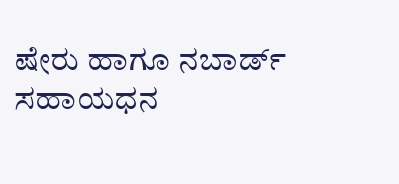ಷೇರು ಹಾಗೂ ನಬಾರ್ಡ್ ಸಹಾಯಧನ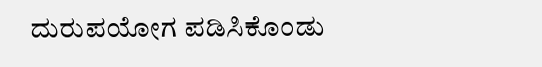ದುರುಪಯೋಗ ಪಡಿಸಿಕೊಂಡು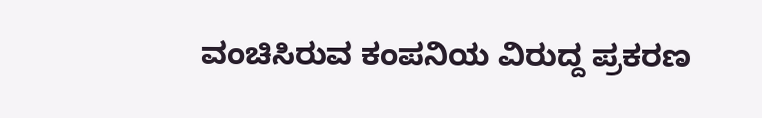ವಂಚಿಸಿರುವ ಕಂಪನಿಯ ವಿರುದ್ದ ಪ್ರಕರಣ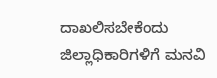ದಾಖಲಿಸಬೇಕೆಂದು ಜಿಲ್ಲಾಧಿಕಾರಿಗಳಿಗೆ ಮನವಿ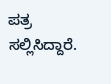ಪತ್ರ ಸಲ್ಲಿಸಿದ್ದಾರೆ.